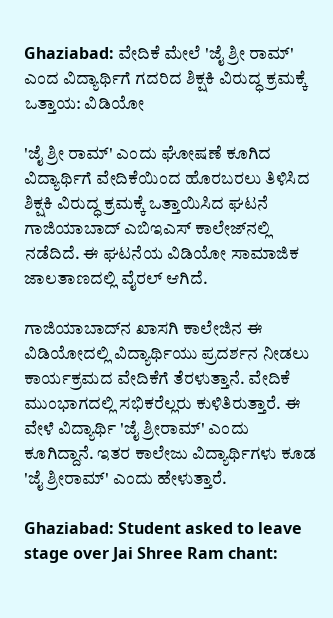Ghaziabad: ವೇದಿಕೆ ಮೇಲೆ 'ಜೈ ಶ್ರೀ ರಾಮ್' ಎಂದ ವಿದ್ಯಾರ್ಥಿಗೆ ಗದರಿದ ಶಿಕ್ಷಕಿ ವಿರುದ್ಧ ಕ್ರಮಕ್ಕೆ ಒತ್ತಾಯ: ವಿಡಿಯೋ

'ಜೈ ಶ್ರೀ ರಾಮ್' ಎಂದು ಘೋಷಣೆ ಕೂಗಿದ ವಿದ್ಯಾರ್ಥಿಗೆ ವೇದಿಕೆಯಿಂದ ಹೊರಬರಲು ತಿಳಿಸಿದ ಶಿಕ್ಷಕಿ ವಿರುದ್ಧ ಕ್ರಮಕ್ಕೆ ಒತ್ತಾಯಿಸಿದ ಘಟನೆ ಗಾಜಿಯಾಬಾದ್ ಎಬಿಇಎಸ್ ಕಾಲೇಜ್‌ನಲ್ಲಿ ನಡೆದಿದೆ. ಈ ಘಟನೆಯ ವಿಡಿಯೋ ಸಾಮಾಜಿಕ ಜಾಲತಾಣದಲ್ಲಿ ವೈರಲ್ ಆಗಿದೆ.

ಗಾಜಿಯಾಬಾದ್‌ನ ಖಾಸಗಿ ಕಾಲೇಜಿನ ಈ ವಿಡಿಯೋದಲ್ಲಿ ವಿದ್ಯಾರ್ಥಿಯು ಪ್ರದರ್ಶನ ನೀಡಲು ಕಾರ್ಯಕ್ರಮದ ವೇದಿಕೆಗೆ ತೆರಳುತ್ತಾನೆ. ವೇದಿಕೆ ಮುಂಭಾಗದಲ್ಲಿ ಸಭಿಕರೆಲ್ಲರು ಕುಳಿತಿರುತ್ತಾರೆ. ಈ ವೇಳೆ ವಿದ್ಯಾರ್ಥಿ 'ಜೈ ಶ್ರೀರಾಮ್' ಎಂದು ಕೂಗಿದ್ದಾನೆ. ಇತರ ಕಾಲೇಜು ವಿದ್ಯಾರ್ಥಿಗಳು ಕೂಡ 'ಜೈ ಶ್ರೀರಾಮ್' ಎಂದು ಹೇಳುತ್ತಾರೆ.

Ghaziabad: Student asked to leave stage over Jai Shree Ram chant: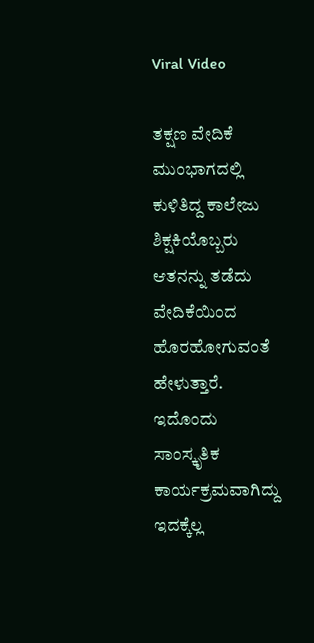Viral Video

ತಕ್ಷಣ ವೇದಿಕೆ ಮುಂಭಾಗದಲ್ಲಿ ಕುಳಿತಿದ್ದ ಕಾಲೇಜು ಶಿಕ್ಷಕಿಯೊಬ್ಬರು ಆತನನ್ನು ತಡೆದು ವೇದಿಕೆಯಿಂದ ಹೊರಹೋಗುವಂತೆ ಹೇಳುತ್ತಾರೆ. ಇದೊಂದು ಸಾಂಸ್ಕೃತಿಕ ಕಾರ್ಯಕ್ರಮವಾಗಿದ್ದು ಇದಕ್ಕೆಲ್ಲ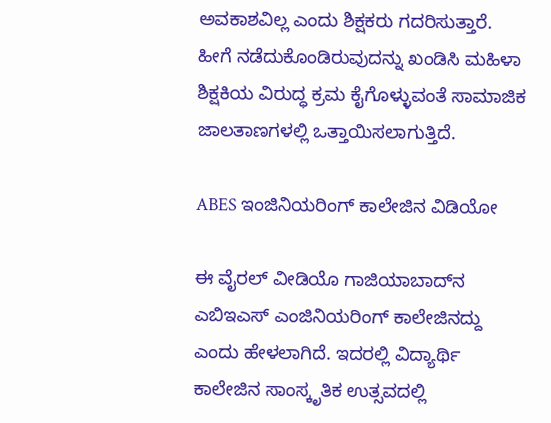ಅವಕಾಶವಿಲ್ಲ ಎಂದು ಶಿಕ್ಷಕರು ಗದರಿಸುತ್ತಾರೆ. ಹೀಗೆ ನಡೆದುಕೊಂಡಿರುವುದನ್ನು ಖಂಡಿಸಿ ಮಹಿಳಾ ಶಿಕ್ಷಕಿಯ ವಿರುದ್ಧ ಕ್ರಮ ಕೈಗೊಳ್ಳುವಂತೆ ಸಾಮಾಜಿಕ ಜಾಲತಾಣಗಳಲ್ಲಿ ಒತ್ತಾಯಿಸಲಾಗುತ್ತಿದೆ.

ABES ಇಂಜಿನಿಯರಿಂಗ್ ಕಾಲೇಜಿನ ವಿಡಿಯೋ

ಈ ವೈರಲ್ ವೀಡಿಯೊ ಗಾಜಿಯಾಬಾದ್‌ನ ಎಬಿಇಎಸ್ ಎಂಜಿನಿಯರಿಂಗ್ ಕಾಲೇಜಿನದ್ದು ಎಂದು ಹೇಳಲಾಗಿದೆ. ಇದರಲ್ಲಿ ವಿದ್ಯಾರ್ಥಿ ಕಾಲೇಜಿನ ಸಾಂಸ್ಕೃತಿಕ ಉತ್ಸವದಲ್ಲಿ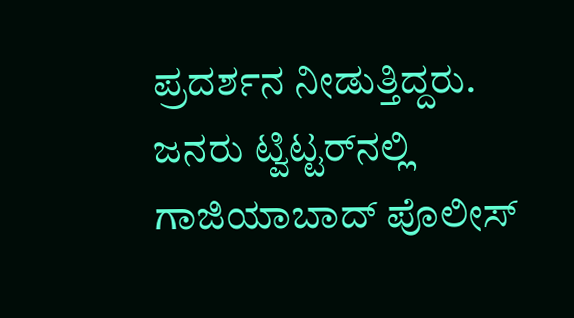ಪ್ರದರ್ಶನ ನೀಡುತ್ತಿದ್ದರು. ಜನರು ಟ್ವಿಟ್ಟರ್‌ನಲ್ಲಿ ಗಾಜಿಯಾಬಾದ್ ಪೊಲೀಸ್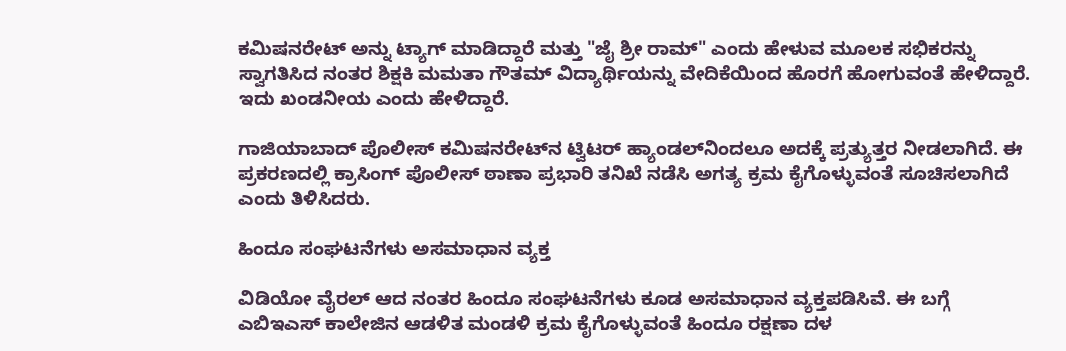ಕಮಿಷನರೇಟ್ ಅನ್ನು ಟ್ಯಾಗ್ ಮಾಡಿದ್ದಾರೆ ಮತ್ತು "ಜೈ ಶ್ರೀ ರಾಮ್" ಎಂದು ಹೇಳುವ ಮೂಲಕ ಸಭಿಕರನ್ನು ಸ್ವಾಗತಿಸಿದ ನಂತರ ಶಿಕ್ಷಕಿ ಮಮತಾ ಗೌತಮ್ ವಿದ್ಯಾರ್ಥಿಯನ್ನು ವೇದಿಕೆಯಿಂದ ಹೊರಗೆ ಹೋಗುವಂತೆ ಹೇಳಿದ್ದಾರೆ. ಇದು ಖಂಡನೀಯ ಎಂದು ಹೇಳಿದ್ದಾರೆ.

ಗಾಜಿಯಾಬಾದ್ ಪೊಲೀಸ್ ಕಮಿಷನರೇಟ್‌ನ ಟ್ವಿಟರ್ ಹ್ಯಾಂಡಲ್‌ನಿಂದಲೂ ಅದಕ್ಕೆ ಪ್ರತ್ಯುತ್ತರ ನೀಡಲಾಗಿದೆ. ಈ ಪ್ರಕರಣದಲ್ಲಿ ಕ್ರಾಸಿಂಗ್ ಪೊಲೀಸ್ ಠಾಣಾ ಪ್ರಭಾರಿ ತನಿಖೆ ನಡೆಸಿ ಅಗತ್ಯ ಕ್ರಮ ಕೈಗೊಳ್ಳುವಂತೆ ಸೂಚಿಸಲಾಗಿದೆ ಎಂದು ತಿಳಿಸಿದರು.

ಹಿಂದೂ ಸಂಘಟನೆಗಳು ಅಸಮಾಧಾನ ವ್ಯಕ್ತ

ವಿಡಿಯೋ ವೈರಲ್ ಆದ ನಂತರ ಹಿಂದೂ ಸಂಘಟನೆಗಳು ಕೂಡ ಅಸಮಾಧಾನ ವ್ಯಕ್ತಪಡಿಸಿವೆ. ಈ ಬಗ್ಗೆ ಎಬಿಇಎಸ್ ಕಾಲೇಜಿನ ಆಡಳಿತ ಮಂಡಳಿ ಕ್ರಮ ಕೈಗೊಳ್ಳುವಂತೆ ಹಿಂದೂ ರಕ್ಷಣಾ ದಳ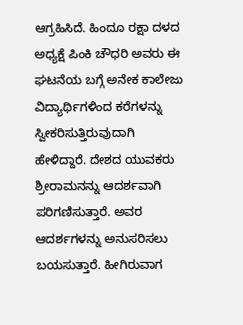ಆಗ್ರಹಿಸಿದೆ. ಹಿಂದೂ ರಕ್ಷಾ ದಳದ ಅಧ್ಯಕ್ಷೆ ಪಿಂಕಿ ಚೌಧರಿ ಅವರು ಈ ಘಟನೆಯ ಬಗ್ಗೆ ಅನೇಕ ಕಾಲೇಜು ವಿದ್ಯಾರ್ಥಿಗಳಿಂದ ಕರೆಗಳನ್ನು ಸ್ವೀಕರಿಸುತ್ತಿರುವುದಾಗಿ ಹೇಳಿದ್ದಾರೆ. ದೇಶದ ಯುವಕರು ಶ್ರೀರಾಮನನ್ನು ಆದರ್ಶವಾಗಿ ಪರಿಗಣಿಸುತ್ತಾರೆ. ಅವರ ಆದರ್ಶಗಳನ್ನು ಅನುಸರಿಸಲು ಬಯಸುತ್ತಾರೆ. ಹೀಗಿರುವಾಗ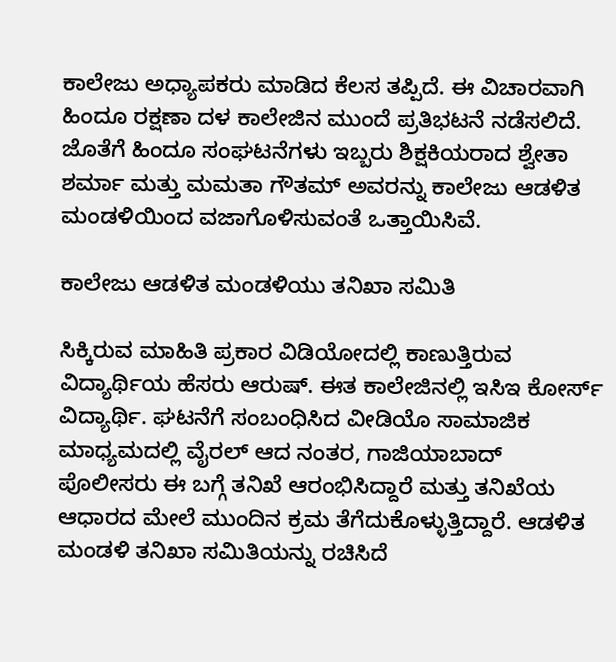ಕಾಲೇಜು ಅಧ್ಯಾಪಕರು ಮಾಡಿದ ಕೆಲಸ ತಪ್ಪಿದೆ. ಈ ವಿಚಾರವಾಗಿ ಹಿಂದೂ ರಕ್ಷಣಾ ದಳ ಕಾಲೇಜಿನ ಮುಂದೆ ಪ್ರತಿಭಟನೆ ನಡೆಸಲಿದೆ. ಜೊತೆಗೆ ಹಿಂದೂ ಸಂಘಟನೆಗಳು ಇಬ್ಬರು ಶಿಕ್ಷಕಿಯರಾದ ಶ್ವೇತಾ ಶರ್ಮಾ ಮತ್ತು ಮಮತಾ ಗೌತಮ್ ಅವರನ್ನು ಕಾಲೇಜು ಆಡಳಿತ ಮಂಡಳಿಯಿಂದ ವಜಾಗೊಳಿಸುವಂತೆ ಒತ್ತಾಯಿಸಿವೆ.

ಕಾಲೇಜು ಆಡಳಿತ ಮಂಡಳಿಯು ತನಿಖಾ ಸಮಿತಿ

ಸಿಕ್ಕಿರುವ ಮಾಹಿತಿ ಪ್ರಕಾರ ವಿಡಿಯೋದಲ್ಲಿ ಕಾಣುತ್ತಿರುವ ವಿದ್ಯಾರ್ಥಿಯ ಹೆಸರು ಆರುಷ್. ಈತ ಕಾಲೇಜಿನಲ್ಲಿ ಇಸಿಇ ಕೋರ್ಸ್ ವಿದ್ಯಾರ್ಥಿ. ಘಟನೆಗೆ ಸಂಬಂಧಿಸಿದ ವೀಡಿಯೊ ಸಾಮಾಜಿಕ ಮಾಧ್ಯಮದಲ್ಲಿ ವೈರಲ್ ಆದ ನಂತರ, ಗಾಜಿಯಾಬಾದ್ ಪೊಲೀಸರು ಈ ಬಗ್ಗೆ ತನಿಖೆ ಆರಂಭಿಸಿದ್ದಾರೆ ಮತ್ತು ತನಿಖೆಯ ಆಧಾರದ ಮೇಲೆ ಮುಂದಿನ ಕ್ರಮ ತೆಗೆದುಕೊಳ್ಳುತ್ತಿದ್ದಾರೆ. ಆಡಳಿತ ಮಂಡಳಿ ತನಿಖಾ ಸಮಿತಿಯನ್ನು ರಚಿಸಿದೆ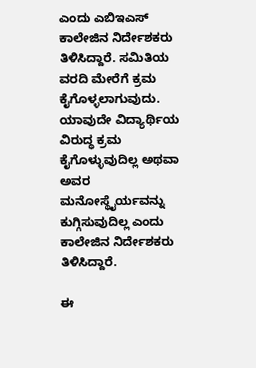ಎಂದು ಎಬಿಇಎಸ್ ಕಾಲೇಜಿನ ನಿರ್ದೇಶಕರು ತಿಳಿಸಿದ್ದಾರೆ. ಸಮಿತಿಯ ವರದಿ ಮೇರೆಗೆ ಕ್ರಮ ಕೈಗೊಳ್ಳಲಾಗುವುದು. ಯಾವುದೇ ವಿದ್ಯಾರ್ಥಿಯ ವಿರುದ್ಧ ಕ್ರಮ ಕೈಗೊಳ್ಳುವುದಿಲ್ಲ ಅಥವಾ ಅವರ ಮನೋಸ್ಥೈರ್ಯವನ್ನು ಕುಗ್ಗಿಸುವುದಿಲ್ಲ ಎಂದು ಕಾಲೇಜಿನ ನಿರ್ದೇಶಕರು ತಿಳಿಸಿದ್ದಾರೆ.

ಈ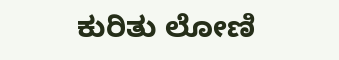ಕುರಿತು ಲೋಣಿ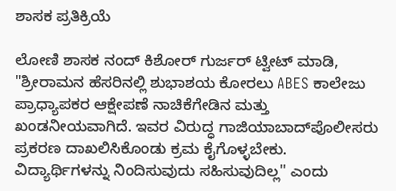ಶಾಸಕ ಪ್ರತಿಕ್ರಿಯೆ

ಲೋಣಿ ಶಾಸಕ ನಂದ್ ಕಿಶೋರ್ ಗುರ್ಜರ್ ಟ್ವೀಟ್ ಮಾಡಿ, "ಶ್ರೀರಾಮನ ಹೆಸರಿನಲ್ಲಿ ಶುಭಾಶಯ ಕೋರಲು ABES ಕಾಲೇಜು ಪ್ರಾಧ್ಯಾಪಕರ ಆಕ್ಷೇಪಣೆ ನಾಚಿಕೆಗೇಡಿನ ಮತ್ತು ಖಂಡನೀಯವಾಗಿದೆ. ಇವರ ವಿರುದ್ಧ ಗಾಜಿಯಾಬಾದ್‌ಪೊಲೀಸರು ಪ್ರಕರಣ ದಾಖಲಿಸಿಕೊಂಡು ಕ್ರಮ ಕೈಗೊಳ್ಳಬೇಕು. ವಿದ್ಯಾರ್ಥಿಗಳನ್ನು ನಿಂದಿಸುವುದು ಸಹಿಸುವುದಿಲ್ಲ'' ಎಂದು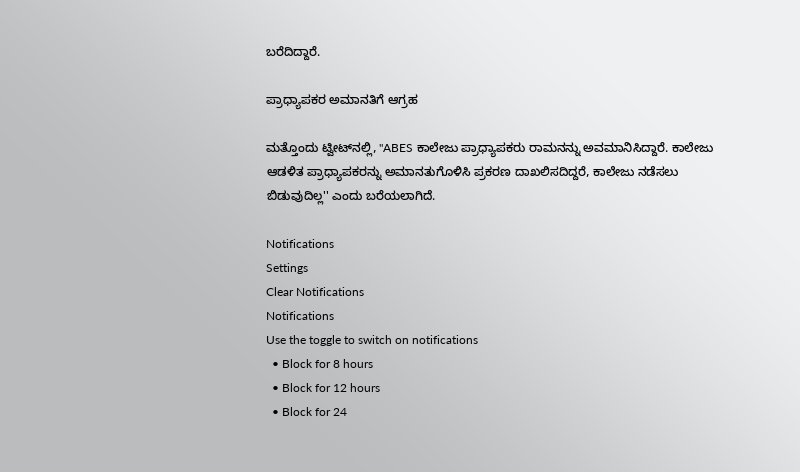ಬರೆದಿದ್ದಾರೆ.

ಪ್ರಾಧ್ಯಾಪಕರ ಅಮಾನತಿಗೆ ಆಗ್ರಹ

ಮತ್ತೊಂದು ಟ್ವೀಟ್‌ನಲ್ಲಿ, ''ABES ಕಾಲೇಜು ಪ್ರಾಧ್ಯಾಪಕರು ರಾಮನನ್ನು ಅವಮಾನಿಸಿದ್ದಾರೆ. ಕಾಲೇಜು ಆಡಳಿತ ಪ್ರಾಧ್ಯಾಪಕರನ್ನು ಅಮಾನತುಗೊಳಿಸಿ ಪ್ರಕರಣ ದಾಖಲಿಸದಿದ್ದರೆ, ಕಾಲೇಜು ನಡೆಸಲು ಬಿಡುವುದಿಲ್ಲ'' ಎಂದು ಬರೆಯಲಾಗಿದೆ.

Notifications
Settings
Clear Notifications
Notifications
Use the toggle to switch on notifications
  • Block for 8 hours
  • Block for 12 hours
  • Block for 24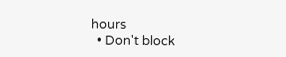hours
  • Don't block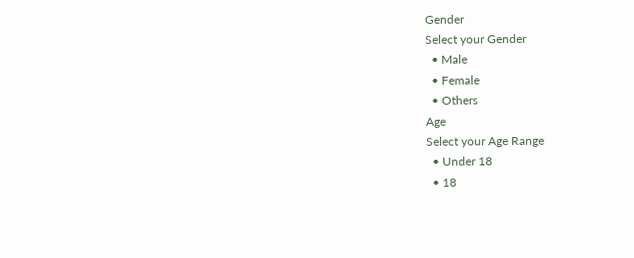Gender
Select your Gender
  • Male
  • Female
  • Others
Age
Select your Age Range
  • Under 18
  • 18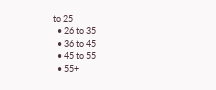to 25
  • 26 to 35
  • 36 to 45
  • 45 to 55
  • 55+